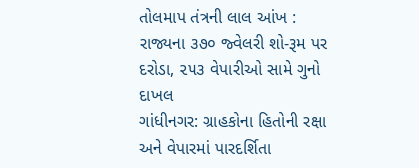તોલમાપ તંત્રની લાલ આંખ : રાજ્યના ૩૭૦ જ્વેલરી શો-રૂમ પર દરોડા, ૨૫૩ વેપારીઓ સામે ગુનો દાખલ
ગાંધીનગર: ગ્રાહકોના હિતોની રક્ષા અને વેપારમાં પારદર્શિતા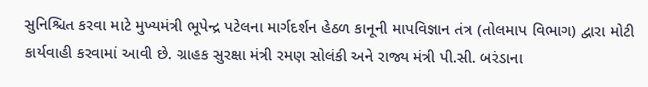સુનિશ્ચિત કરવા માટે મુખ્યમંત્રી ભૂપેન્દ્ર પટેલના માર્ગદર્શન હેઠળ કાનૂની માપવિજ્ઞાન તંત્ર (તોલમાપ વિભાગ) દ્વારા મોટી કાર્યવાહી કરવામાં આવી છે. ગ્રાહક સુરક્ષા મંત્રી રમણ સોલંકી અને રાજ્ય મંત્રી પી.સી. બરંડાના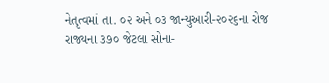નેતૃત્વમાં તા. ૦૨ અને ૦૩ જાન્યુઆરી-૨૦૨૬ના રોજ રાજ્યના ૩૭૦ જેટલા સોના-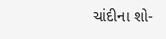ચાંદીના શો-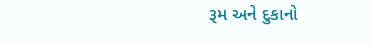રૂમ અને દુકાનો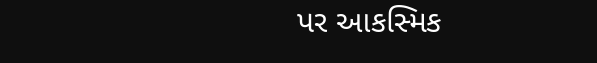પર આકસ્મિક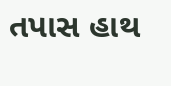તપાસ હાથ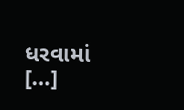ધરવામાં […]